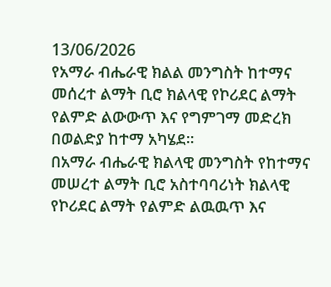13/06/2026
የአማራ ብሔራዊ ክልል መንግስት ከተማና መሰረተ ልማት ቢሮ ክልላዊ የኮሪደር ልማት የልምድ ልውውጥ እና የግምገማ መድረክ በወልድያ ከተማ አካሄደ።
በአማራ ብሔራዊ ክልላዊ መንግስት የከተማና መሠረተ ልማት ቢሮ አስተባባሪነት ክልላዊ የኮሪደር ልማት የልምድ ልዉዉጥ እና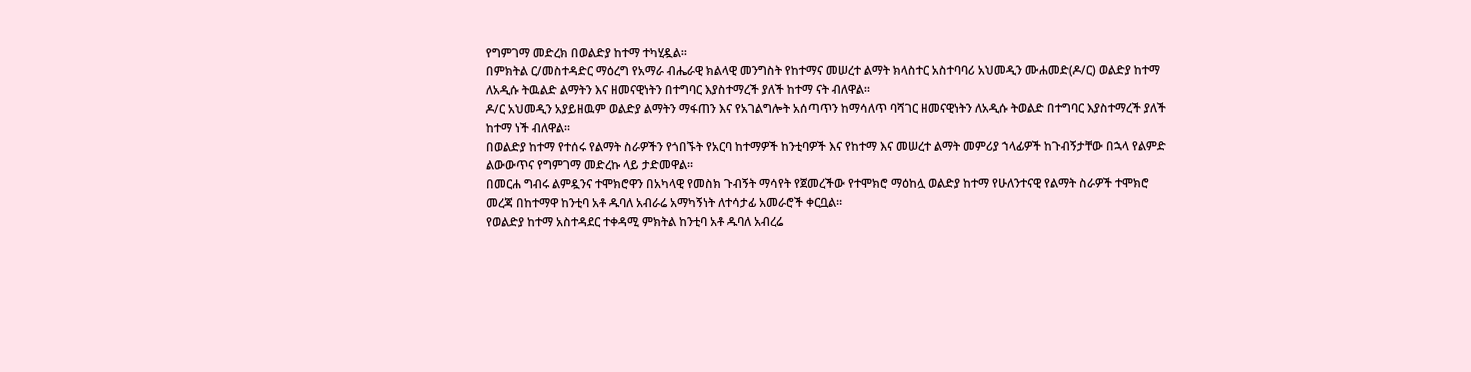የግምገማ መድረክ በወልድያ ከተማ ተካሂዷል።
በምክትል ር/መስተዳድር ማዕረግ የአማራ ብሔራዊ ክልላዊ መንግስት የከተማና መሠረተ ልማት ክላስተር አስተባባሪ አህመዲን ሙሐመድ(ዶ/ር) ወልድያ ከተማ ለአዲሱ ትዉልድ ልማትን እና ዘመናዊነትን በተግባር እያስተማረች ያለች ከተማ ናት ብለዋል።
ዶ/ር አህመዲን አያይዘዉም ወልድያ ልማትን ማፋጠን እና የአገልግሎት አሰጣጥን ከማሳለጥ ባሻገር ዘመናዊነትን ለአዲሱ ትወልድ በተግባር እያስተማረች ያለች ከተማ ነች ብለዋል።
በወልድያ ከተማ የተሰሩ የልማት ስራዎችን የጎበኙት የአርባ ከተማዎች ከንቲባዎች እና የከተማ እና መሠረተ ልማት መምሪያ ኀላፊዎች ከጉብኝታቸው በኋላ የልምድ ልውውጥና የግምገማ መድረኩ ላይ ታድመዋል።
በመርሐ ግብሩ ልምዷንና ተሞክሮዋን በአካላዊ የመስክ ጉብኝት ማሳየት የጀመረችው የተሞክሮ ማዕከሏ ወልድያ ከተማ የሁለንተናዊ የልማት ስራዎች ተሞክሮ መረጃ በከተማዋ ከንቲባ አቶ ዱባለ አብራሬ አማካኝነት ለተሳታፊ አመራሮች ቀርቧል።
የወልድያ ከተማ አስተዳደር ተቀዳሚ ምክትል ከንቲባ አቶ ዱባለ አብረሬ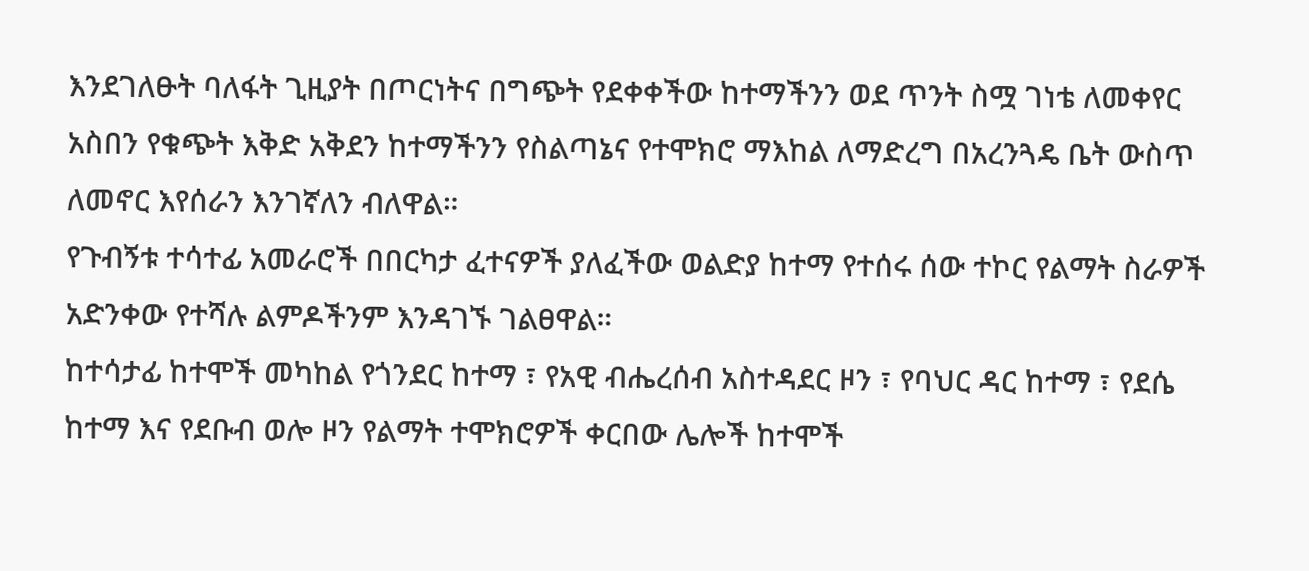እንደገለፁት ባለፋት ጊዚያት በጦርነትና በግጭት የደቀቀችው ከተማችንን ወደ ጥንት ስሟ ገነቴ ለመቀየር አስበን የቁጭት እቅድ አቅደን ከተማችንን የስልጣኔና የተሞክሮ ማእከል ለማድረግ በአረንጓዴ ቤት ውስጥ ለመኖር እየሰራን እንገኛለን ብለዋል።
የጉብኝቱ ተሳተፊ አመራሮች በበርካታ ፈተናዎች ያለፈችው ወልድያ ከተማ የተሰሩ ሰው ተኮር የልማት ስራዎች አድንቀው የተሻሉ ልምዶችንም እንዳገኙ ገልፀዋል።
ከተሳታፊ ከተሞች መካከል የጎንደር ከተማ ፣ የአዊ ብሔረሰብ አስተዳደር ዞን ፣ የባህር ዳር ከተማ ፣ የደሴ ከተማ እና የደቡብ ወሎ ዞን የልማት ተሞክሮዎች ቀርበው ሌሎች ከተሞች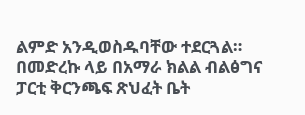ልምድ አንዲወስዱባቸው ተደርጓል።
በመድረኩ ላይ በአማራ ክልል ብልፅግና ፓርቲ ቅርንጫፍ ጽህፈት ቤት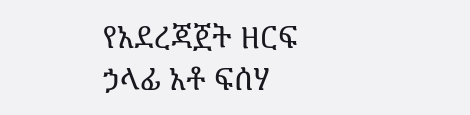የአደረጃጀት ዘርፍ ኃላፊ አቶ ፍሰሃ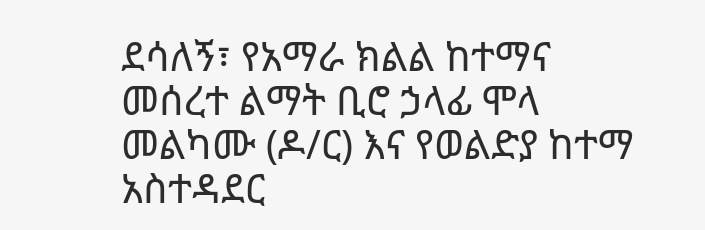ደሳለኝ፣ የአማራ ክልል ከተማና መሰረተ ልማት ቢሮ ኃላፊ ሞላ መልካሙ (ዶ/ር) እና የወልድያ ከተማ አስተዳደር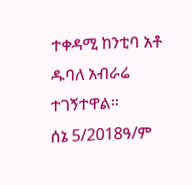ተቀዳሚ ከንቲባ አቶ ዱባለ አብራሬ ተገኝተዋል።
ሰኔ 5/2018ዓ/ም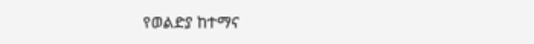የወልድያ ከተማና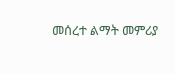መሰረተ ልማት መምሪያ